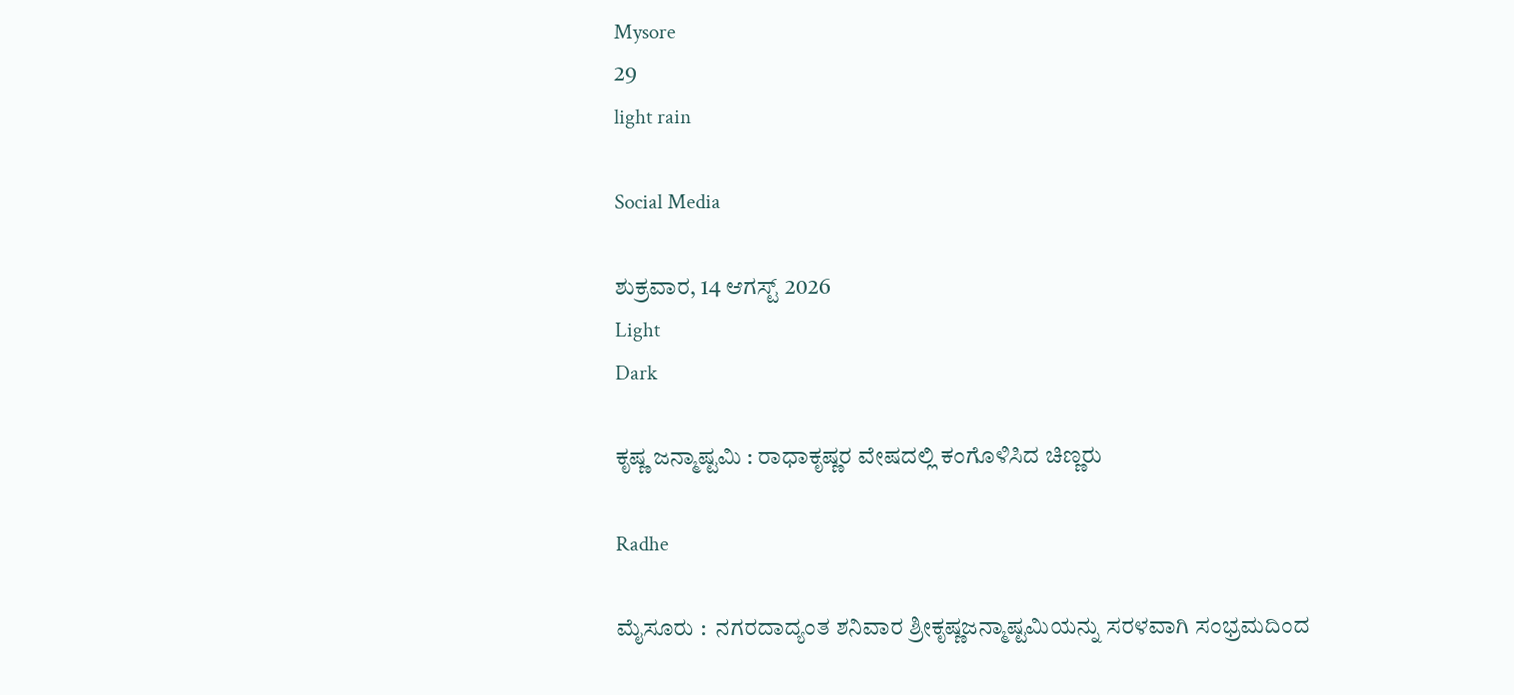Mysore
29
light rain

Social Media

ಶುಕ್ರವಾರ, 14 ಆಗಸ್ಟ್ 2026
Light
Dark

ಕೃಷ್ಣ ಜನ್ಮಾಷ್ಟಮಿ : ರಾಧಾಕೃಷ್ಣರ ವೇಷದಲ್ಲಿ ಕಂಗೊಳಿಸಿದ ಚಿಣ್ಣರು

Radhe

ಮೈಸೂರು :  ನಗರದಾದ್ಯಂತ ಶನಿವಾರ ಶ್ರೀಕೃಷ್ಣಜನ್ಮಾಷ್ಟಮಿಯನ್ನು ಸರಳವಾಗಿ ಸಂಭ್ರಮದಿಂದ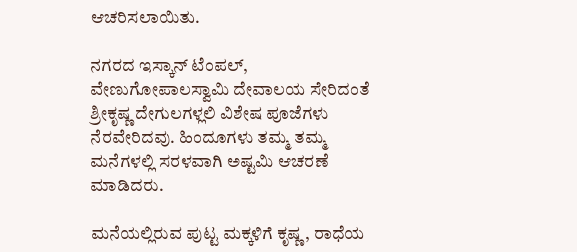ಆಚರಿಸಲಾಯಿತು.

ನಗರದ ಇಸ್ಕಾನ್‌ ಟೆಂಪಲ್‌, ವೇಣುಗೋಪಾಲಸ್ವಾಮಿ ದೇವಾಲಯ ಸೇರಿದಂತೆ ಶ್ರೀಕೃಷ್ಣ ದೇಗುಲಗಳ್ಲಲಿ ವಿಶೇಷ ಪೂಜೆಗಳು ನೆರವೇರಿದವು. ಹಿಂದೂಗಳು ತಮ್ಮ ತಮ್ಮ ಮನೆಗಳಲ್ಲಿ ಸರಳವಾಗಿ ಅಷ್ಟಮಿ ಆಚರಣೆ ಮಾಡಿದರು.

ಮನೆಯಲ್ಲಿರುವ ಪುಟ್ಟ ಮಕ್ಕಳಿಗೆ ಕೃಷ್ಣ, ರಾಧೆಯ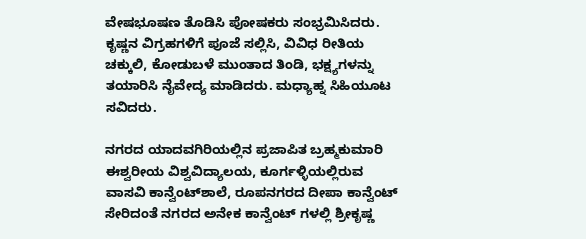ವೇಷಭೂಷಣ ತೊಡಿಸಿ ಪೋಷಕರು ಸಂಭ್ರಮಿಸಿದರು. ಕೃಷ್ಣನ ವಿಗ್ರಹಗಳಿಗೆ ಪೂಜೆ ಸಲ್ಲಿಸಿ, ವಿವಿಧ ರೀತಿಯ ಚಕ್ಕುಲಿ, ಕೋಡುಬಳೆ ಮುಂತಾದ ತಿಂಡಿ, ಭಕ್ಷ್ಯಗಳನ್ನು ತಯಾರಿಸಿ ನೈವೇದ್ಯ ಮಾಡಿದರು. ಮಧ್ಯಾಹ್ನ ಸಿಹಿಯೂಟ ಸವಿದರು.

ನಗರದ ಯಾದವಗಿರಿಯಲ್ಲಿನ ಪ್ರಜಾಪಿತ ಬ್ರಹ್ಮಕುಮಾರಿ ಈಶ್ವರೀಯ ವಿಶ್ವವಿದ್ಯಾಲಯ, ಕೂರ್ಗಳ್ಳಿಯಲ್ಲಿರುವ ವಾಸವಿ ಕಾನ್ವೆಂಟ್‌ಶಾಲೆ, ರೂಪನಗರದ ದೀಪಾ ಕಾನ್ವೆಂಟ್‌ ಸೇರಿದಂತೆ ನಗರದ ಅನೇಕ ಕಾನ್ವೆಂಟ್ ಗಳಲ್ಲಿ ಶ್ರೀಕೃಷ್ಣ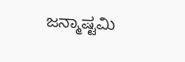ಜನ್ಮಾಷ್ಟಮಿ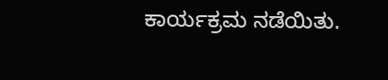ಕಾರ್ಯಕ್ರಮ ನಡೆಯಿತು.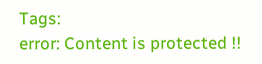Tags:
error: Content is protected !!